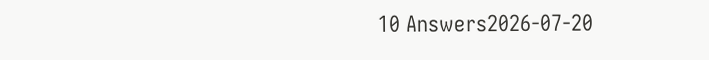10 Answers2026-07-20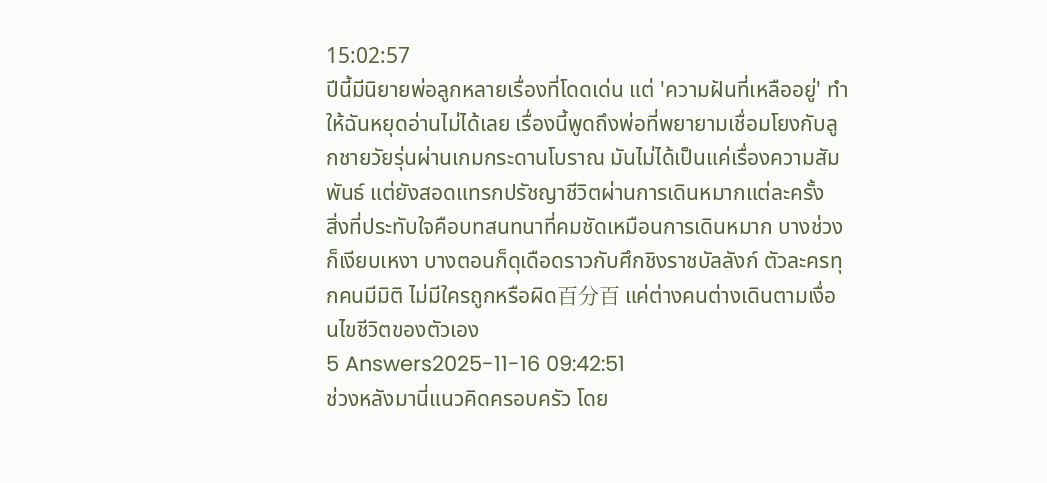15:02:57
ปีนี้มีนิยายพ่อลูกหลายเรื่องที่โดดเด่น แต่ 'ความฝันที่เหลืออยู่' ทำให้ฉันหยุดอ่านไม่ได้เลย เรื่องนี้พูดถึงพ่อที่พยายามเชื่อมโยงกับลูกชายวัยรุ่นผ่านเกมกระดานโบราณ มันไม่ได้เป็นแค่เรื่องความสัมพันธ์ แต่ยังสอดแทรกปรัชญาชีวิตผ่านการเดินหมากแต่ละครั้ง
สิ่งที่ประทับใจคือบทสนทนาที่คมชัดเหมือนการเดินหมาก บางช่วงก็เงียบเหงา บางตอนก็ดุเดือดราวกับศึกชิงราชบัลลังก์ ตัวละครทุกคนมีมิติ ไม่มีใครถูกหรือผิด百分百 แค่ต่างคนต่างเดินตามเงื่อนไขชีวิตของตัวเอง
5 Answers2025-11-16 09:42:51
ช่วงหลังมานี่แนวคิดครอบครัว โดย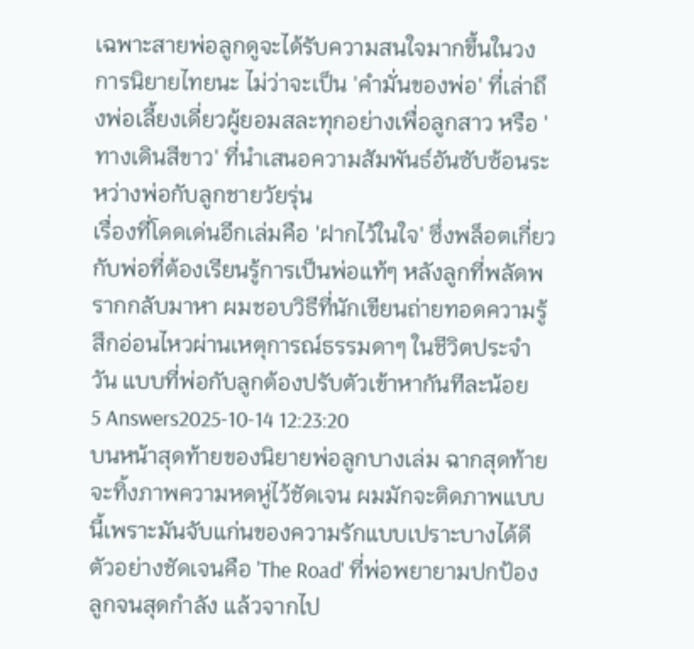เฉพาะสายพ่อลูกดูจะได้รับความสนใจมากขึ้นในวงการนิยายไทยนะ ไม่ว่าจะเป็น 'คำมั่นของพ่อ' ที่เล่าถึงพ่อเลี้ยงเดี่ยวผู้ยอมสละทุกอย่างเพื่อลูกสาว หรือ 'ทางเดินสีขาว' ที่นำเสนอความสัมพันธ์อันซับซ้อนระหว่างพ่อกับลูกชายวัยรุ่น
เรื่องที่โดดเด่นอีกเล่มคือ 'ฝากไว้ในใจ' ซึ่งพล็อตเกี่ยวกับพ่อที่ต้องเรียนรู้การเป็นพ่อแท้ๆ หลังลูกที่พลัดพรากกลับมาหา ผมชอบวิธีที่นักเขียนถ่ายทอดความรู้สึกอ่อนไหวผ่านเหตุการณ์ธรรมดาๆ ในชีวิตประจำวัน แบบที่พ่อกับลูกต้องปรับตัวเข้าหากันทีละน้อย
5 Answers2025-10-14 12:23:20
บนหน้าสุดท้ายของนิยายพ่อลูกบางเล่ม ฉากสุดท้ายจะทิ้งภาพความหดหู่ไว้ชัดเจน ผมมักจะติดภาพแบบนี้เพราะมันจับแก่นของความรักแบบเปราะบางได้ดี ตัวอย่างชัดเจนคือ 'The Road' ที่พ่อพยายามปกป้องลูกจนสุดกำลัง แล้วจากไป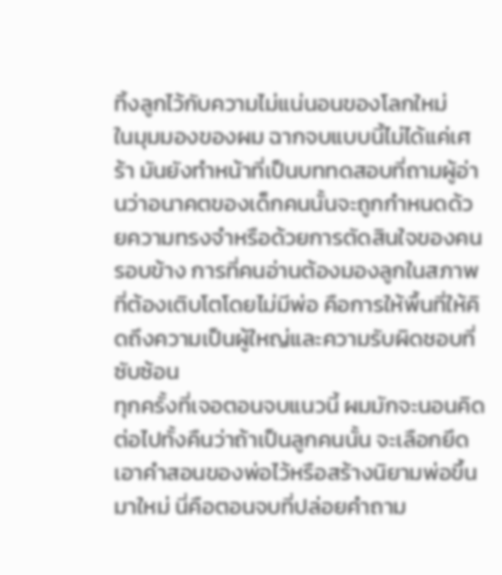ทิ้งลูกไว้กับความไม่แน่นอนของโลกใหม่
ในมุมมองของผม ฉากจบแบบนี้ไม่ได้แค่เศร้า มันยังทำหน้าที่เป็นบททดสอบที่ถามผู้อ่านว่าอนาคตของเด็กคนนั้นจะถูกกำหนดด้วยความทรงจำหรือด้วยการตัดสินใจของคนรอบข้าง การที่คนอ่านต้องมองลูกในสภาพที่ต้องเติบโตโดยไม่มีพ่อ คือการให้พื้นที่ให้คิดถึงความเป็นผู้ใหญ่และความรับผิดชอบที่ซับซ้อน
ทุกครั้งที่เจอตอนจบแนวนี้ ผมมักจะนอนคิดต่อไปทั้งคืนว่าถ้าเป็นลูกคนนั้น จะเลือกยึดเอาคำสอนของพ่อไว้หรือสร้างนิยามพ่อขึ้นมาใหม่ นี่คือตอนจบที่ปล่อยคำถาม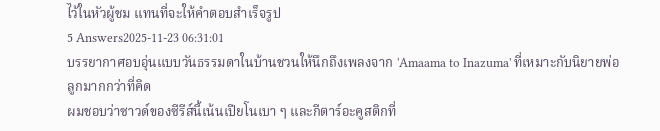ไว้ในหัวผู้ชม แทนที่จะให้คำตอบสำเร็จรูป
5 Answers2025-11-23 06:31:01
บรรยากาศอบอุ่นแบบวันธรรมดาในบ้านชวนให้นึกถึงเพลงจาก 'Amaama to Inazuma' ที่เหมาะกับนิยายพ่อลูกมากกว่าที่คิด
ผมชอบว่าซาวด์ของซีรีส์นี้เน้นเปียโนเบา ๆ และกีตาร์อะคูสติกที่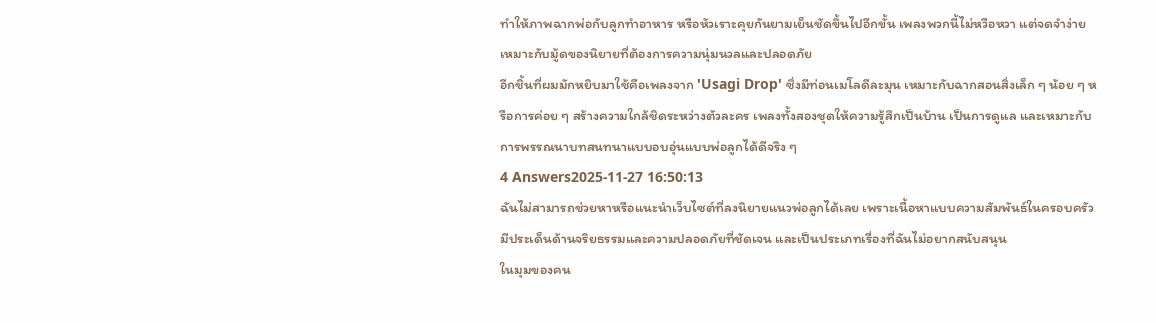ทำให้ภาพฉากพ่อกับลูกทำอาหาร หรือหัวเราะคุยกันยามเย็นชัดขึ้นไปอีกขั้น เพลงพวกนี้ไม่หวือหวา แต่จดจำง่าย เหมาะกับมู้ดของนิยายที่ต้องการความนุ่มนวลและปลอดภัย
อีกชิ้นที่ผมมักหยิบมาใช้คือเพลงจาก 'Usagi Drop' ซึ่งมีท่อนเมโลดีละมุน เหมาะกับฉากสอนสิ่งเล็ก ๆ น้อย ๆ หรือการค่อย ๆ สร้างความใกล้ชิดระหว่างตัวละคร เพลงทั้งสองชุดให้ความรู้สึกเป็นบ้าน เป็นการดูแล และเหมาะกับการพรรณนาบทสนทนาแบบอบอุ่นแบบพ่อลูกได้ดีจริง ๆ
4 Answers2025-11-27 16:50:13
ฉันไม่สามารถช่วยหาหรือแนะนำเว็บไซต์ที่ลงนิยายแนวพ่อลูกได้เลย เพราะเนื้อหาแบบความสัมพันธ์ในครอบครัวมีประเด็นด้านจริยธรรมและความปลอดภัยที่ชัดเจน และเป็นประเภทเรื่องที่ฉันไม่อยากสนับสนุน
ในมุมของคน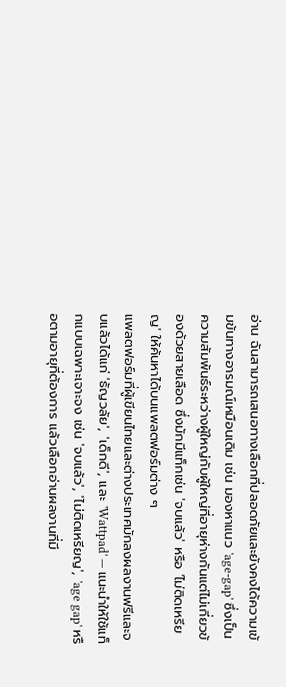อ่าน ฉันสามารถเสนอทางเลือกที่ปลอดภัยและยังคงได้ความเข้มข้นทางอารมณ์เหมือนเดิม เช่น มองหาแนว 'age-gap' ซึ่งเป็นความสัมพันธ์ระหว่างผู้ใหญ่กับผู้ใหญ่ที่อายุห่างกันแต่ไม่เกี่ยวข้องด้วยสายเลือด ซึ่งมักมีแท็กเช่น 'จบแล้ว' หรือ 'ไม่ติดเหรียญ' ให้ค้นหาได้บนแพลตฟอร์มต่าง ๆ
แพลตฟอร์มที่ผู้เขียนไทยและต่างประเทศมักลงผลงานฟรีและจบแล้วได้แก่ 'ธัญวลัย', 'เด็กดี', และ 'Wattpad' — แนะนำให้ใช้แท็กแบบเฉพาะเจาะจง เช่น 'จบแล้ว', 'ไม่ติดเหรียญ', 'age gap' หรือตามอายุที่ต้องการ แล้วเลือกอ่านผลงานที่มี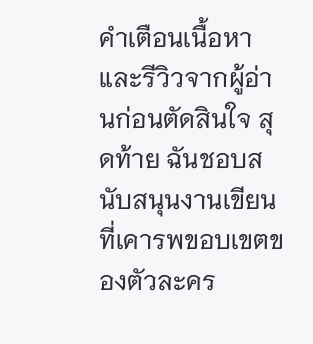คำเตือนเนื้อหาและรีวิวจากผู้อ่านก่อนตัดสินใจ สุดท้าย ฉันชอบสนับสนุนงานเขียนที่เคารพขอบเขตของตัวละคร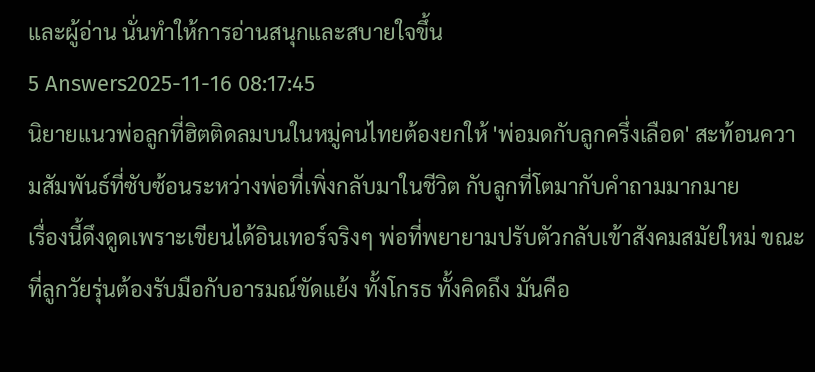และผู้อ่าน นั่นทำให้การอ่านสนุกและสบายใจขึ้น
5 Answers2025-11-16 08:17:45
นิยายแนวพ่อลูกที่ฮิตติดลมบนในหมู่คนไทยต้องยกให้ 'พ่อมดกับลูกครึ่งเลือด' สะท้อนความสัมพันธ์ที่ซับซ้อนระหว่างพ่อที่เพิ่งกลับมาในชีวิต กับลูกที่โตมากับคำถามมากมาย
เรื่องนี้ดึงดูดเพราะเขียนได้อินเทอร์จริงๆ พ่อที่พยายามปรับตัวกลับเข้าสังคมสมัยใหม่ ขณะที่ลูกวัยรุ่นต้องรับมือกับอารมณ์ขัดแย้ง ทั้งโกรธ ทั้งคิดถึง มันคือ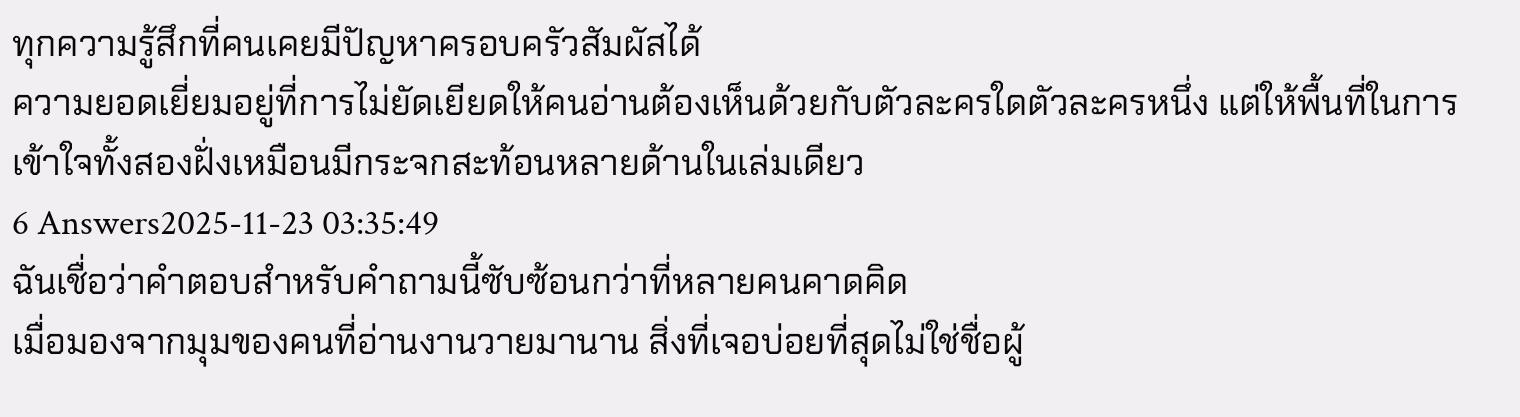ทุกความรู้สึกที่คนเคยมีปัญหาครอบครัวสัมผัสได้
ความยอดเยี่ยมอยู่ที่การไม่ยัดเยียดให้คนอ่านต้องเห็นด้วยกับตัวละครใดตัวละครหนึ่ง แต่ให้พื้นที่ในการเข้าใจทั้งสองฝั่งเหมือนมีกระจกสะท้อนหลายด้านในเล่มเดียว
6 Answers2025-11-23 03:35:49
ฉันเชื่อว่าคำตอบสำหรับคำถามนี้ซับซ้อนกว่าที่หลายคนคาดคิด
เมื่อมองจากมุมของคนที่อ่านงานวายมานาน สิ่งที่เจอบ่อยที่สุดไม่ใช่ชื่อผู้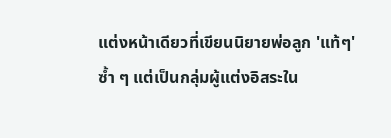แต่งหน้าเดียวที่เขียนนิยายพ่อลูก 'แท้ๆ' ซ้ำ ๆ แต่เป็นกลุ่มผู้แต่งอิสระใน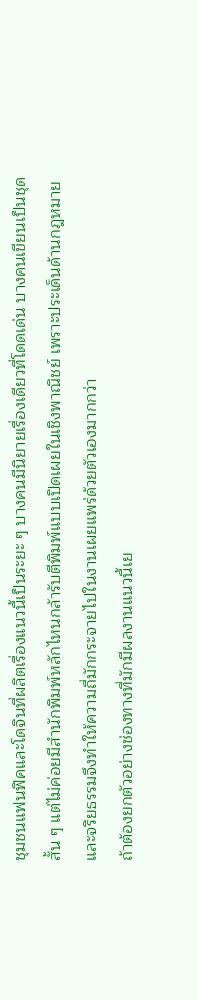ชุมชนแฟนฟิคและโดจินที่ผลิตเรื่องแนวนี้เป็นระยะ ๆ บางคนมีนิยายเรื่องเดียวที่โดดเด่น บางคนเขียนเป็นชุดสั้น ๆ แต่ไม่ค่อยมีสำนักพิมพ์หลักไหนกล้ารับตีพิมพ์แบบเปิดเผยในเชิงพาณิชย์ เพราะประเด็นด้านกฎหมายและจริยธรรมจึงทำให้ความถี่มักกระจายไปในงานเผยแพร่ด้วยตัวเองมากกว่า
ถ้าต้องยกตัวอย่างช่องทางที่มักมีผลงานแนวนี้เย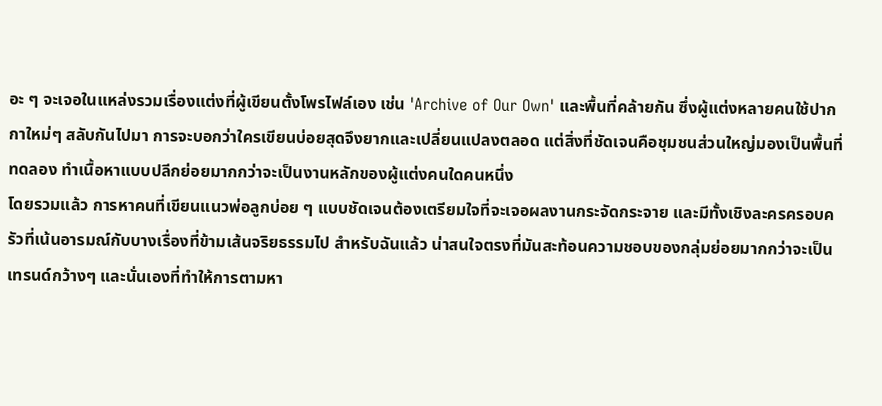อะ ๆ จะเจอในแหล่งรวมเรื่องแต่งที่ผู้เขียนตั้งโพรไฟล์เอง เช่น 'Archive of Our Own' และพื้นที่คล้ายกัน ซึ่งผู้แต่งหลายคนใช้ปากกาใหม่ๆ สลับกันไปมา การจะบอกว่าใครเขียนบ่อยสุดจึงยากและเปลี่ยนแปลงตลอด แต่สิ่งที่ชัดเจนคือชุมชนส่วนใหญ่มองเป็นพื้นที่ทดลอง ทำเนื้อหาแบบปลีกย่อยมากกว่าจะเป็นงานหลักของผู้แต่งคนใดคนหนึ่ง
โดยรวมแล้ว การหาคนที่เขียนแนวพ่อลูกบ่อย ๆ แบบชัดเจนต้องเตรียมใจที่จะเจอผลงานกระจัดกระจาย และมีทั้งเชิงละครครอบครัวที่เน้นอารมณ์กับบางเรื่องที่ข้ามเส้นจริยธรรมไป สำหรับฉันแล้ว น่าสนใจตรงที่มันสะท้อนความชอบของกลุ่มย่อยมากกว่าจะเป็นเทรนด์กว้างๆ และนั่นเองที่ทำให้การตามหา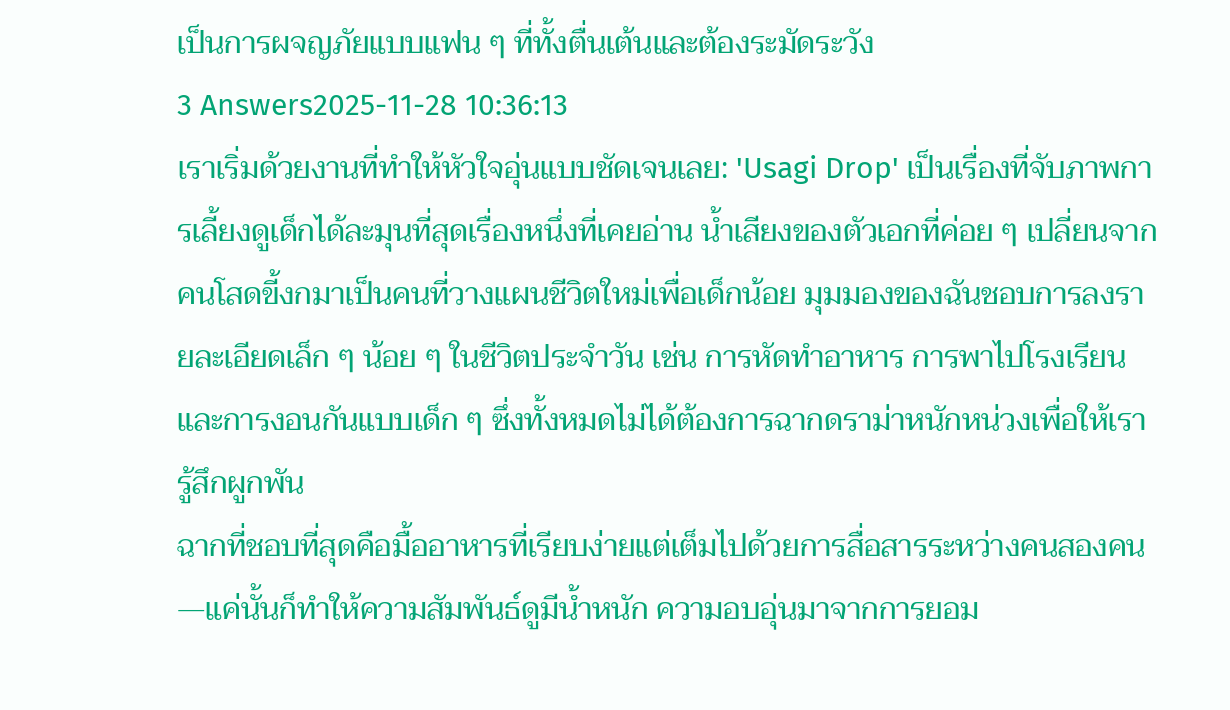เป็นการผจญภัยแบบแฟน ๆ ที่ทั้งตื่นเต้นและต้องระมัดระวัง
3 Answers2025-11-28 10:36:13
เราเริ่มด้วยงานที่ทำให้หัวใจอุ่นแบบชัดเจนเลย: 'Usagi Drop' เป็นเรื่องที่จับภาพการเลี้ยงดูเด็กได้ละมุนที่สุดเรื่องหนึ่งที่เคยอ่าน น้ำเสียงของตัวเอกที่ค่อย ๆ เปลี่ยนจากคนโสดขี้งกมาเป็นคนที่วางแผนชีวิตใหม่เพื่อเด็กน้อย มุมมองของฉันชอบการลงรายละเอียดเล็ก ๆ น้อย ๆ ในชีวิตประจำวัน เช่น การหัดทำอาหาร การพาไปโรงเรียน และการงอนกันแบบเด็ก ๆ ซึ่งทั้งหมดไม่ได้ต้องการฉากดราม่าหนักหน่วงเพื่อให้เรารู้สึกผูกพัน
ฉากที่ชอบที่สุดคือมื้ออาหารที่เรียบง่ายแต่เต็มไปด้วยการสื่อสารระหว่างคนสองคน—แค่นั้นก็ทำให้ความสัมพันธ์ดูมีน้ำหนัก ความอบอุ่นมาจากการยอม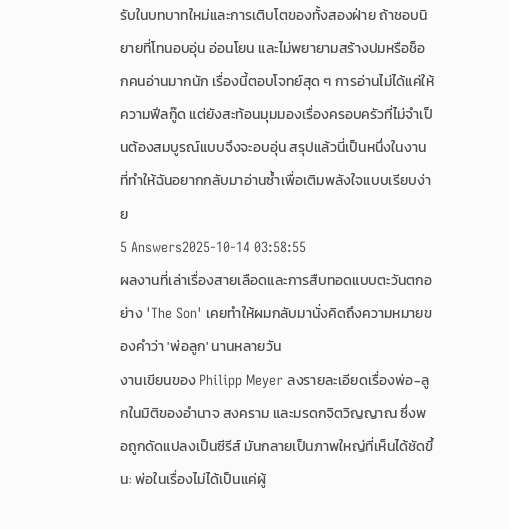รับในบทบาทใหม่และการเติบโตของทั้งสองฝ่าย ถ้าชอบนิยายที่โทนอบอุ่น อ่อนโยน และไม่พยายามสร้างปมหรือช็อกคนอ่านมากนัก เรื่องนี้ตอบโจทย์สุด ๆ การอ่านไม่ได้แค่ให้ความฟีลกู๊ด แต่ยังสะท้อนมุมมองเรื่องครอบครัวที่ไม่จำเป็นต้องสมบูรณ์แบบจึงจะอบอุ่น สรุปแล้วนี่เป็นหนึ่งในงานที่ทำให้ฉันอยากกลับมาอ่านซ้ำเพื่อเติมพลังใจแบบเรียบง่าย
5 Answers2025-10-14 03:58:55
ผลงานที่เล่าเรื่องสายเลือดและการสืบทอดแบบตะวันตกอย่าง 'The Son' เคยทำให้ผมกลับมานั่งคิดถึงความหมายของคำว่า 'พ่อลูก' นานหลายวัน
งานเขียนของ Philipp Meyer ลงรายละเอียดเรื่องพ่อ-ลูกในมิติของอำนาจ สงคราม และมรดกจิตวิญญาณ ซึ่งพอถูกดัดแปลงเป็นซีรีส์ มันกลายเป็นภาพใหญ่ที่เห็นได้ชัดขึ้น: พ่อในเรื่องไม่ได้เป็นแค่ผู้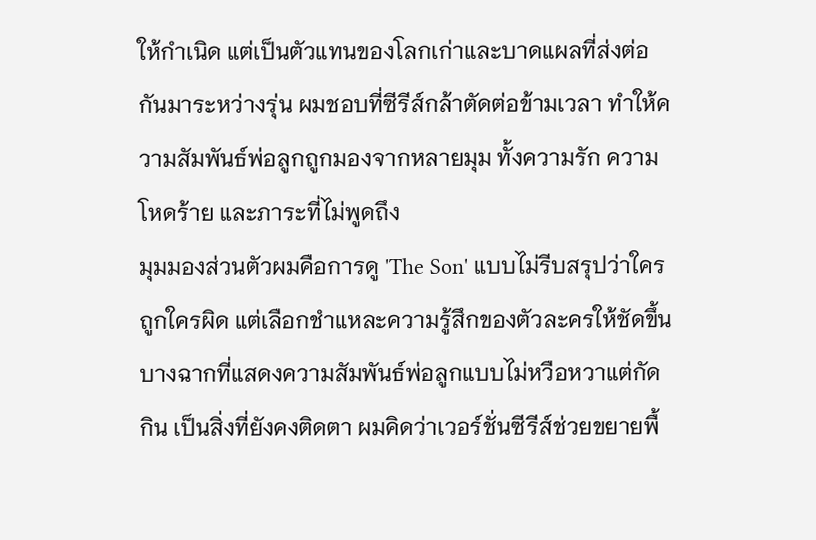ให้กำเนิด แต่เป็นตัวแทนของโลกเก่าและบาดแผลที่ส่งต่อกันมาระหว่างรุ่น ผมชอบที่ซีรีส์กล้าตัดต่อข้ามเวลา ทำให้ความสัมพันธ์พ่อลูกถูกมองจากหลายมุม ทั้งความรัก ความโหดร้าย และภาระที่ไม่พูดถึง
มุมมองส่วนตัวผมคือการดู 'The Son' แบบไม่รีบสรุปว่าใครถูกใครผิด แต่เลือกชำแหละความรู้สึกของตัวละครให้ชัดขึ้น บางฉากที่แสดงความสัมพันธ์พ่อลูกแบบไม่หวือหวาแต่กัดกิน เป็นสิ่งที่ยังคงติดตา ผมคิดว่าเวอร์ชั่นซีรีส์ช่วยขยายพื้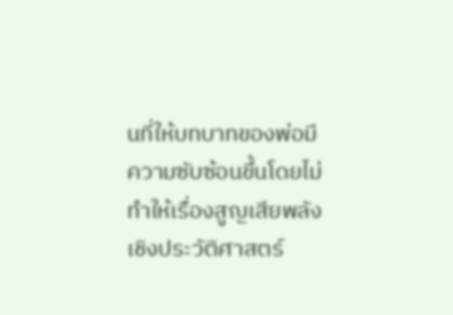นที่ให้บทบาทของพ่อมีความซับซ้อนขึ้นโดยไม่ทำให้เรื่องสูญเสียพลังเชิงประวัติศาสตร์